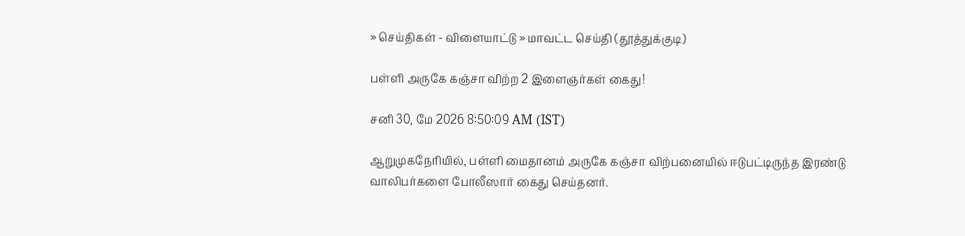» செய்திகள் - விளையாட்டு » மாவட்ட செய்தி (தூத்துக்குடி)

பள்ளி அருகே கஞ்சா விற்ற 2 இளைஞர்கள் கைது!

சனி 30, மே 2026 8:50:09 AM (IST)

ஆறுமுகநேரியில், பள்ளி மைதானம் அருகே கஞ்சா விற்பனையில் ஈடுபட்டிருந்த இரண்டு வாலிபர்களை போலீஸார் கைது செய்தனர்.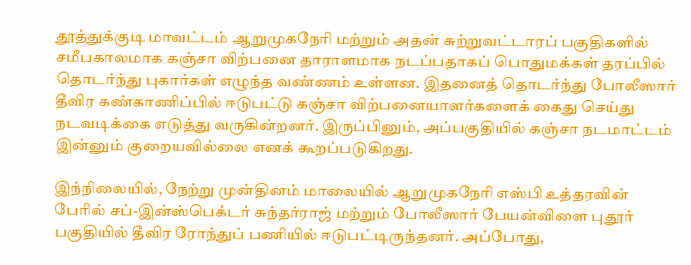தூத்துக்குடி மாவட்டம் ஆறுமுகநேரி மற்றும் அதன் சுற்றுவட்டாரப் பகுதிகளில் சமீபகாலமாக கஞ்சா விற்பனை தாராளமாக நடப்பதாகப் பொதுமக்கள் தரப்பில் தொடர்ந்து புகார்கள் எழுந்த வண்ணம் உள்ளன. இதனைத் தொடர்ந்து போலீஸார் தீவிர கண்காணிப்பில் ஈடுபட்டு கஞ்சா விற்பனையாளர்களைக் கைது செய்து நடவடிக்கை எடுத்து வருகின்றனர். இருப்பினும், அப்பகுதியில் கஞ்சா நடமாட்டம் இன்னும் குறையவில்லை எனக் கூறப்படுகிறது.

இந்நிலையில், நேற்று முன்தினம் மாலையில் ஆறுமுகநேரி எஸ்பி உத்தரவின் பேரில் சப்-இன்ஸ்பெக்டர் சுந்தர்ராஜ் மற்றும் போலீஸார் பேயன்விளை புதூர் பகுதியில் தீவிர ரோந்துப் பணியில் ஈடுபட்டிருந்தனர். அப்போது,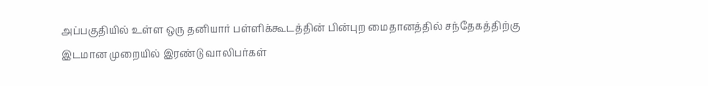அப்பகுதியில் உள்ள ஒரு தனியார் பள்ளிக்கூடத்தின் பின்புற மைதானத்தில் சந்தேகத்திற்கு இடமான முறையில் இரண்டு வாலிபர்கள்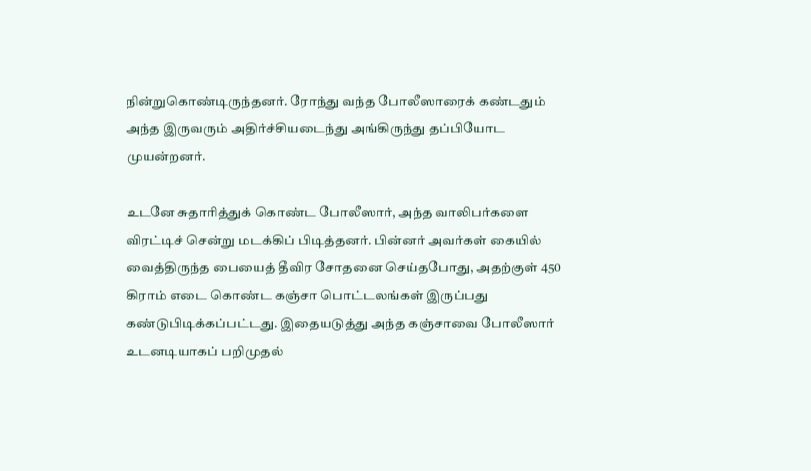நின்றுகொண்டிருந்தனர். ரோந்து வந்த போலீஸாரைக் கண்டதும் அந்த இருவரும் அதிர்ச்சியடைந்து அங்கிருந்து தப்பியோட முயன்றனர்.

உடனே சுதாரித்துக் கொண்ட போலீஸார், அந்த வாலிபர்களை விரட்டிச் சென்று மடக்கிப் பிடித்தனர். பின்னர் அவர்கள் கையில் வைத்திருந்த பையைத் தீவிர சோதனை செய்தபோது, அதற்குள் 450 கிராம் எடை கொண்ட கஞ்சா பொட்டலங்கள் இருப்பது கண்டுபிடிக்கப்பட்டது. இதையடுத்து அந்த கஞ்சாவை போலீஸார் உடனடியாகப் பறிமுதல்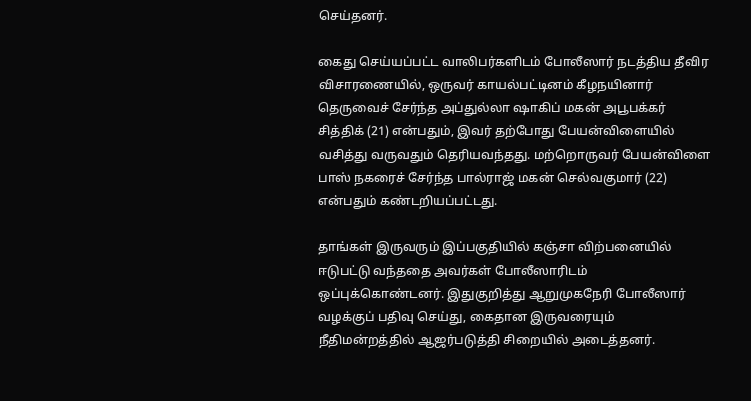செய்தனர்.

கைது செய்யப்பட்ட வாலிபர்களிடம் போலீஸார் நடத்திய தீவிர விசாரணையில், ஒருவர் காயல்பட்டினம் கீழநயினார் தெருவைச் சேர்ந்த அப்துல்லா ஷாகிப் மகன் அபூபக்கர் சித்திக் (21) என்பதும், இவர் தற்போது பேயன்விளையில் வசித்து வருவதும் தெரியவந்தது. மற்றொருவர் பேயன்விளை பாஸ் நகரைச் சேர்ந்த பால்ராஜ் மகன் செல்வகுமார் (22) என்பதும் கண்டறியப்பட்டது.

தாங்கள் இருவரும் இப்பகுதியில் கஞ்சா விற்பனையில் ஈடுபட்டு வந்ததை அவர்கள் போலீஸாரிடம் ஒப்புக்கொண்டனர். இதுகுறித்து ஆறுமுகநேரி போலீஸார் வழக்குப் பதிவு செய்து, கைதான இருவரையும் நீதிமன்றத்தில் ஆஜர்படுத்தி சிறையில் அடைத்தனர்.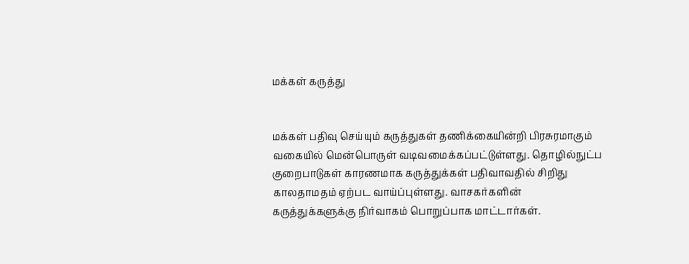மக்கள் கருத்து


மக்கள் பதிவு செய்யும் கருத்துகள் தணிக்கையின்றி பிரசுரமாகும் வகையில் மென்பொருள் வடிவமைக்கப்பட்டுள்ளது. தொழில்நுட்ப குறைபாடுகள் காரணமாக கருத்துக்கள் பதிவாவதில் சிறிது காலதாமதம் ஏற்பட வாய்ப்புள்ளது. வாசகர்களின் கருத்துக்களுக்கு நிர்வாகம் பொறுப்பாக மாட்டார்கள்.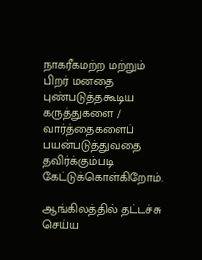நாகரீகமற்ற மற்றும் பிறர் மனதை புண்படுத்தகூடிய கருத்துகளை / வார்த்தைகளைப் பயன்படுத்துவதை தவிர்க்கும்படி கேட்டுக்கொள்கிறோம்.

ஆங்கிலத்தில் தட்டச்சு செய்ய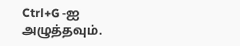Ctrl+G -ஐ அழுத்தவும்.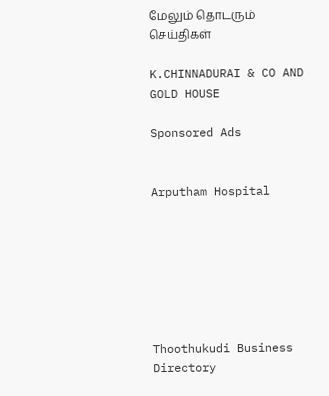மேலும் தொடரும் செய்திகள்

K.CHINNADURAI & CO AND GOLD HOUSE

Sponsored Ads


Arputham Hospital







Thoothukudi Business Directory